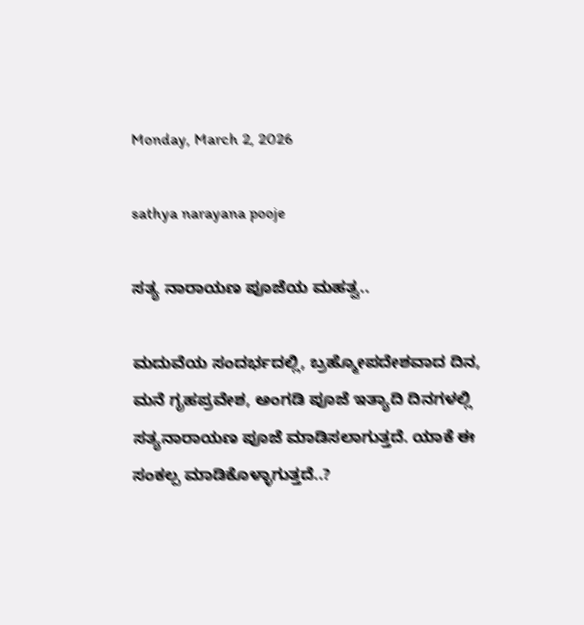Monday, March 2, 2026

sathya narayana pooje

ಸತ್ಯ ನಾರಾಯಣ ಪೂಜೆಯ ಮಹತ್ವ..

ಮದುವೆಯ ಸಂದರ್ಭದಲ್ಲಿ, ಬ್ರಹ್ಮೋಪದೇಶವಾದ ದಿನ, ಮನೆ ಗೃಹಪ್ರವೇಶ, ಅಂಗಡಿ ಪೂಜೆ ಇತ್ಯಾದಿ ದಿನಗಳಲ್ಲಿ ಸತ್ಯನಾರಾಯಣ ಪೂಜೆ ಮಾಡಿಸಲಾಗುತ್ತದೆ. ಯಾಕೆ ಈ ಸಂಕಲ್ಪ ಮಾಡಿಕೊಳ್ಳಾಗುತ್ತದೆ..?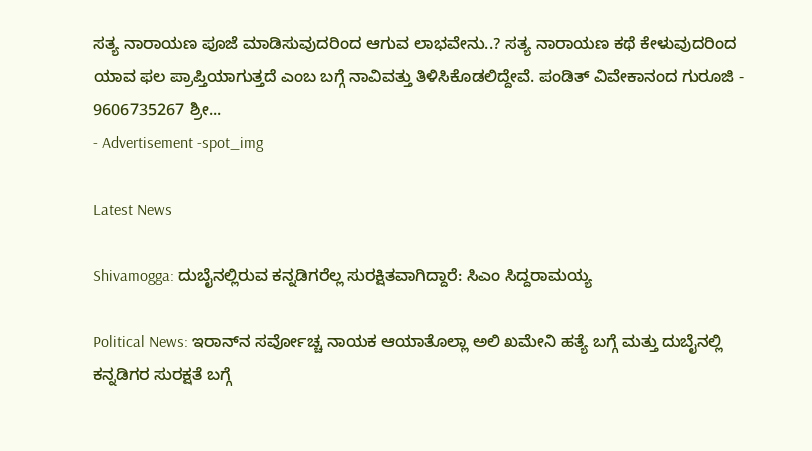ಸತ್ಯ ನಾರಾಯಣ ಪೂಜೆ ಮಾಡಿಸುವುದರಿಂದ ಆಗುವ ಲಾಭವೇನು..? ಸತ್ಯ ನಾರಾಯಣ ಕಥೆ ಕೇಳುವುದರಿಂದ ಯಾವ ಫಲ ಪ್ರಾಪ್ತಿಯಾಗುತ್ತದೆ ಎಂಬ ಬಗ್ಗೆ ನಾವಿವತ್ತು ತಿಳಿಸಿಕೊಡಲಿದ್ದೇವೆ. ಪಂಡಿತ್ ವಿವೇಕಾನಂದ ಗುರೂಜಿ - 9606735267 ಶ್ರೀ...
- Advertisement -spot_img

Latest News

Shivamogga: ದುಬೈನಲ್ಲಿರುವ ಕನ್ನಡಿಗರೆಲ್ಲ ಸುರಕ್ಷಿತವಾಗಿದ್ದಾರೆ: ಸಿಎಂ ಸಿದ್ದರಾಮಯ್ಯ

Political News: ಇರಾನ್‌ನ ಸರ್ವೋಚ್ಚ ನಾಯಕ ಆಯಾತೊಲ್ಲಾ ಅಲಿ ಖಮೇನಿ ಹತ್ಯೆ ಬಗ್ಗೆ ಮತ್ತು ದುಬೈನಲ್ಲಿ ಕನ್ನಡಿಗರ ಸುರಕ್ಷತೆ ಬಗ್ಗೆ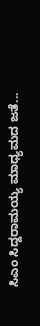ಸಿಎಂ ಸಿದ್ದರಾಮಯ್ಯ ಮಾಧ್ಯಮದ ಜತೆ...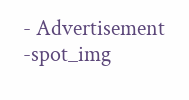- Advertisement -spot_img